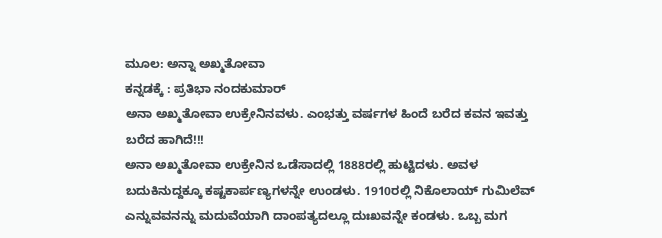ಮೂಲ: ಅನ್ನಾ ಅಖ್ಮತೋವಾ
ಕನ್ನಡಕ್ಕೆ : ಪ್ರತಿಭಾ ನಂದಕುಮಾರ್
ಅನಾ ಅಖ್ಮತೋವಾ ಉಕ್ರೇನಿನವಳು. ಎಂಭತ್ತು ವರ್ಷಗಳ ಹಿಂದೆ ಬರೆದ ಕವನ ಇವತ್ತು ಬರೆದ ಹಾಗಿದೆ!!!
ಅನಾ ಅಖ್ಮತೋವಾ ಉಕ್ರೇನಿನ ಒಡೆಸಾದಲ್ಲಿ 1888ರಲ್ಲಿ ಹುಟ್ಟಿದಳು. ಅವಳ ಬದುಕಿನುದ್ದಕ್ಕೂ ಕಷ್ಟಕಾರ್ಪಣ್ಯಗಳನ್ನೇ ಉಂಡಳು. 1910ರಲ್ಲಿ ನಿಕೊಲಾಯ್ ಗುಮಿಲೆವ್ ಎನ್ನುವವನನ್ನು ಮದುವೆಯಾಗಿ ದಾಂಪತ್ಯದಲ್ಲೂ ದುಃಖವನ್ನೇ ಕಂಡಳು. ಒಬ್ಬ ಮಗ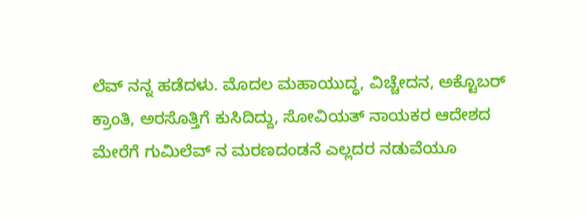ಲೆವ್ ನನ್ನ ಹಡೆದಳು. ಮೊದಲ ಮಹಾಯುದ್ಧ, ವಿಚ್ಚೇದನ, ಅಕ್ಟೊಬರ್ ಕ್ರಾಂತಿ, ಅರಸೊತ್ತಿಗೆ ಕುಸಿದಿದ್ದು, ಸೋವಿಯತ್ ನಾಯಕರ ಆದೇಶದ ಮೇರೆಗೆ ಗುಮಿಲೆವ್ ನ ಮರಣದಂಡನೆ ಎಲ್ಲದರ ನಡುವೆಯೂ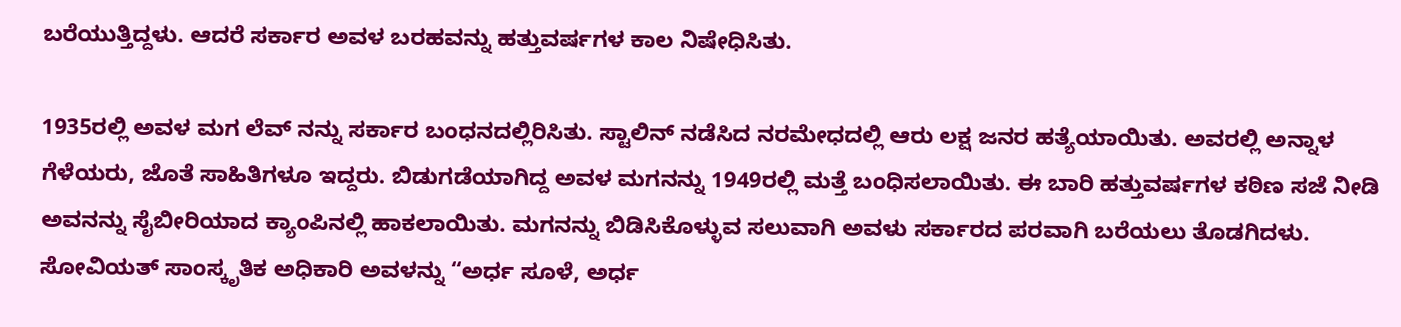ಬರೆಯುತ್ತಿದ್ದಳು. ಆದರೆ ಸರ್ಕಾರ ಅವಳ ಬರಹವನ್ನು ಹತ್ತುವರ್ಷಗಳ ಕಾಲ ನಿಷೇಧಿಸಿತು.

1935ರಲ್ಲಿ ಅವಳ ಮಗ ಲೆವ್ ನನ್ನು ಸರ್ಕಾರ ಬಂಧನದಲ್ಲಿರಿಸಿತು. ಸ್ಟಾಲಿನ್ ನಡೆಸಿದ ನರಮೇಧದಲ್ಲಿ ಆರು ಲಕ್ಷ ಜನರ ಹತ್ಯೆಯಾಯಿತು. ಅವರಲ್ಲಿ ಅನ್ನಾಳ ಗೆಳೆಯರು, ಜೊತೆ ಸಾಹಿತಿಗಳೂ ಇದ್ದರು. ಬಿಡುಗಡೆಯಾಗಿದ್ದ ಅವಳ ಮಗನನ್ನು 1949ರಲ್ಲಿ ಮತ್ತೆ ಬಂಧಿಸಲಾಯಿತು. ಈ ಬಾರಿ ಹತ್ತುವರ್ಷಗಳ ಕಠಿಣ ಸಜೆ ನೀಡಿ ಅವನನ್ನು ಸೈಬೀರಿಯಾದ ಕ್ಯಾಂಪಿನಲ್ಲಿ ಹಾಕಲಾಯಿತು. ಮಗನನ್ನು ಬಿಡಿಸಿಕೊಳ್ಳುವ ಸಲುವಾಗಿ ಅವಳು ಸರ್ಕಾರದ ಪರವಾಗಿ ಬರೆಯಲು ತೊಡಗಿದಳು.
ಸೋವಿಯತ್ ಸಾಂಸ್ಕೃತಿಕ ಅಧಿಕಾರಿ ಅವಳನ್ನು “ಅರ್ಧ ಸೂಳೆ, ಅರ್ಧ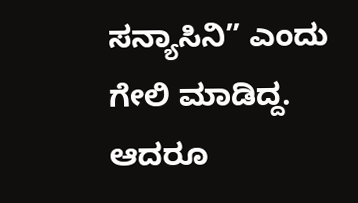ಸನ್ಯಾಸಿನಿ” ಎಂದು ಗೇಲಿ ಮಾಡಿದ್ದ. ಆದರೂ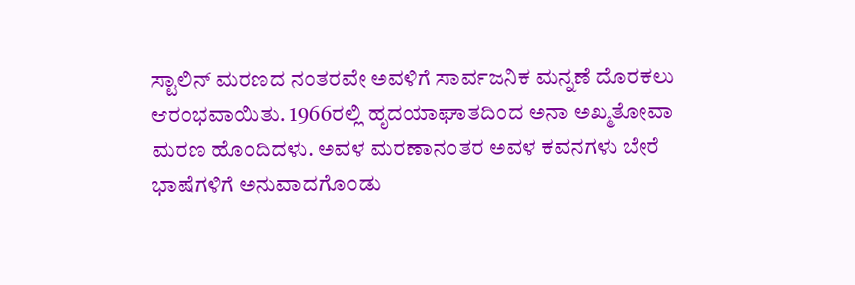ಸ್ಟಾಲಿನ್ ಮರಣದ ನಂತರವೇ ಅವಳಿಗೆ ಸಾರ್ವಜನಿಕ ಮನ್ನಣೆ ದೊರಕಲು ಆರಂಭವಾಯಿತು. 1966ರಲ್ಲಿ ಹೃದಯಾಘಾತದಿಂದ ಅನಾ ಅಖ್ಮತೋವಾ ಮರಣ ಹೊಂದಿದಳು. ಅವಳ ಮರಣಾನಂತರ ಅವಳ ಕವನಗಳು ಬೇರೆ ಭಾಷೆಗಳಿಗೆ ಅನುವಾದಗೊಂಡು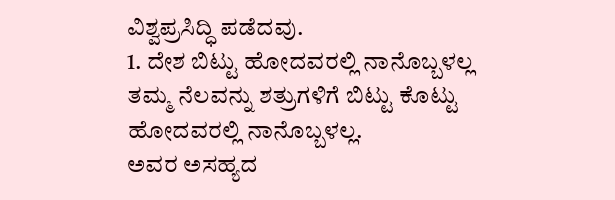ವಿಶ್ವಪ್ರಸಿದ್ಧಿ ಪಡೆದವು.
1. ದೇಶ ಬಿಟ್ಟು ಹೋದವರಲ್ಲಿ ನಾನೊಬ್ಬಳಲ್ಲ
ತಮ್ಮ ನೆಲವನ್ನು ಶತ್ರುಗಳಿಗೆ ಬಿಟ್ಟು ಕೊಟ್ಟು
ಹೋದವರಲ್ಲಿ ನಾನೊಬ್ಬಳಲ್ಲ.
ಅವರ ಅಸಹ್ಯದ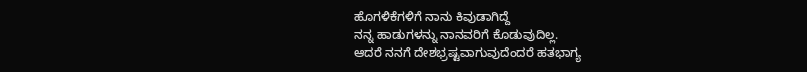ಹೊಗಳಿಕೆಗಳಿಗೆ ನಾನು ಕಿವುಡಾಗಿದ್ದೆ
ನನ್ನ ಹಾಡುಗಳನ್ನು ನಾನವರಿಗೆ ಕೊಡುವುದಿಲ್ಲ.
ಆದರೆ ನನಗೆ ದೇಶಭ್ರಷ್ಟವಾಗುವುದೆಂದರೆ ಹತಭಾಗ್ಯ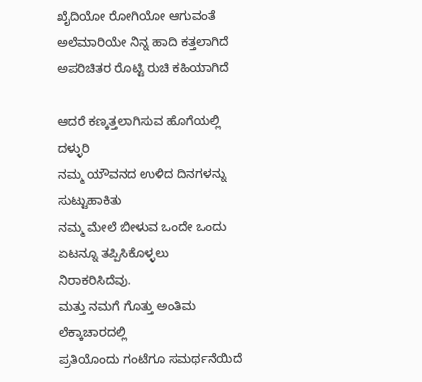ಖೈದಿಯೋ ರೋಗಿಯೋ ಆಗುವಂತೆ
ಅಲೆಮಾರಿಯೇ ನಿನ್ನ ಹಾದಿ ಕತ್ತಲಾಗಿದೆ
ಅಪರಿಚಿತರ ರೊಟ್ಟಿ ರುಚಿ ಕಹಿಯಾಗಿದೆ

ಆದರೆ ಕಣ್ಕತ್ತಲಾಗಿಸುವ ಹೊಗೆಯಲ್ಲಿ ದಳ್ಳುರಿ
ನಮ್ಮ ಯೌವನದ ಉಳಿದ ದಿನಗಳನ್ನು ಸುಟ್ಟುಹಾಕಿತು
ನಮ್ಮ ಮೇಲೆ ಬೀಳುವ ಒಂದೇ ಒಂದು
ಏಟನ್ನೂ ತಪ್ಪಿಸಿಕೊಳ್ಳಲು ನಿರಾಕರಿಸಿದೆವು.
ಮತ್ತು ನಮಗೆ ಗೊತ್ತು ಅಂತಿಮ ಲೆಕ್ಕಾಚಾರದಲ್ಲಿ
ಪ್ರತಿಯೊಂದು ಗಂಟೆಗೂ ಸಮರ್ಥನೆಯಿದೆ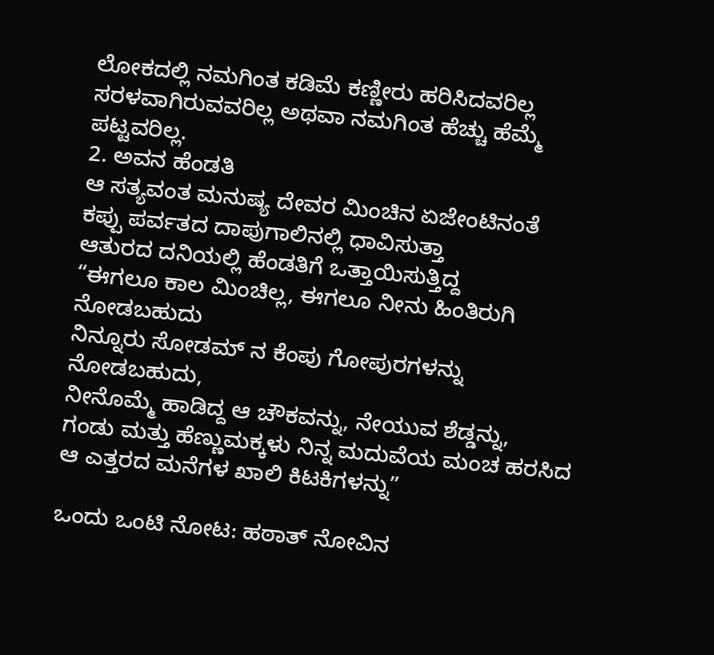ಲೋಕದಲ್ಲಿ ನಮಗಿಂತ ಕಡಿಮೆ ಕಣ್ಣೀರು ಹರಿಸಿದವರಿಲ್ಲ
ಸರಳವಾಗಿರುವವರಿಲ್ಲ ಅಥವಾ ನಮಗಿಂತ ಹೆಚ್ಚು ಹೆಮ್ಮೆ ಪಟ್ಟವರಿಲ್ಲ.
2. ಅವನ ಹೆಂಡತಿ
ಆ ಸತ್ಯವಂತ ಮನುಷ್ಯ ದೇವರ ಮಿಂಚಿನ ಏಜೇಂಟಿನಂತೆ
ಕಪ್ಪು ಪರ್ವತದ ದಾಪುಗಾಲಿನಲ್ಲಿ ಧಾವಿಸುತ್ತಾ
ಆತುರದ ದನಿಯಲ್ಲಿ ಹೆಂಡತಿಗೆ ಒತ್ತಾಯಿಸುತ್ತಿದ್ದ
“ಈಗಲೂ ಕಾಲ ಮಿಂಚಿಲ್ಲ, ಈಗಲೂ ನೀನು ಹಿಂತಿರುಗಿ ನೋಡಬಹುದು
ನಿನ್ನೂರು ಸೋಡಮ್ ನ ಕೆಂಪು ಗೋಪುರಗಳನ್ನು ನೋಡಬಹುದು,
ನೀನೊಮ್ಮೆ ಹಾಡಿದ್ದ ಆ ಚೌಕವನ್ನು, ನೇಯುವ ಶೆಡ್ಡನ್ನು,
ಗಂಡು ಮತ್ತು ಹೆಣ್ಣುಮಕ್ಕಳು ನಿನ್ನ ಮದುವೆಯ ಮಂಚ ಹರಸಿದ
ಆ ಎತ್ತರದ ಮನೆಗಳ ಖಾಲಿ ಕಿಟಕಿಗಳನ್ನು”

ಒಂದು ಒಂಟಿ ನೋಟ: ಹಠಾತ್ ನೋವಿನ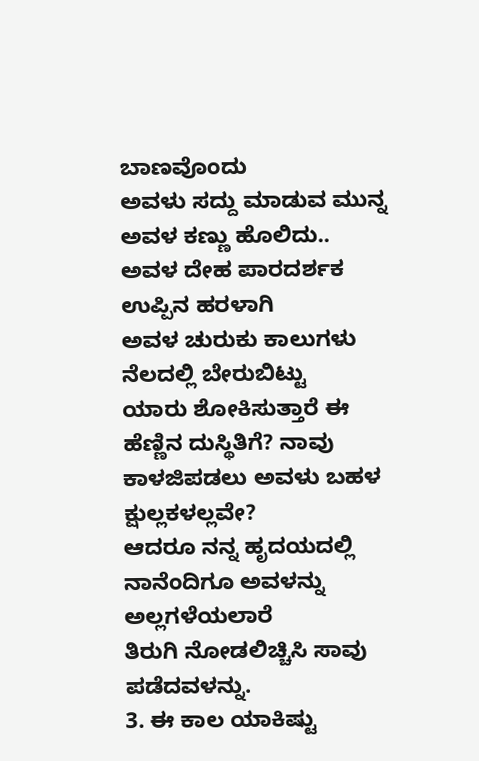ಬಾಣವೊಂದು
ಅವಳು ಸದ್ದು ಮಾಡುವ ಮುನ್ನ ಅವಳ ಕಣ್ಣು ಹೊಲಿದು..
ಅವಳ ದೇಹ ಪಾರದರ್ಶಕ ಉಪ್ಪಿನ ಹರಳಾಗಿ
ಅವಳ ಚುರುಕು ಕಾಲುಗಳು ನೆಲದಲ್ಲಿ ಬೇರುಬಿಟ್ಟು
ಯಾರು ಶೋಕಿಸುತ್ತಾರೆ ಈ ಹೆಣ್ಣಿನ ದುಸ್ಥಿತಿಗೆ? ನಾವು
ಕಾಳಜಿಪಡಲು ಅವಳು ಬಹಳ ಕ್ಷುಲ್ಲಕಳಲ್ಲವೇ?
ಆದರೂ ನನ್ನ ಹೃದಯದಲ್ಲಿ ನಾನೆಂದಿಗೂ ಅವಳನ್ನು ಅಲ್ಲಗಳೆಯಲಾರೆ
ತಿರುಗಿ ನೋಡಲಿಚ್ಚಿಸಿ ಸಾವು ಪಡೆದವಳನ್ನು.
3. ಈ ಕಾಲ ಯಾಕಿಷ್ಟು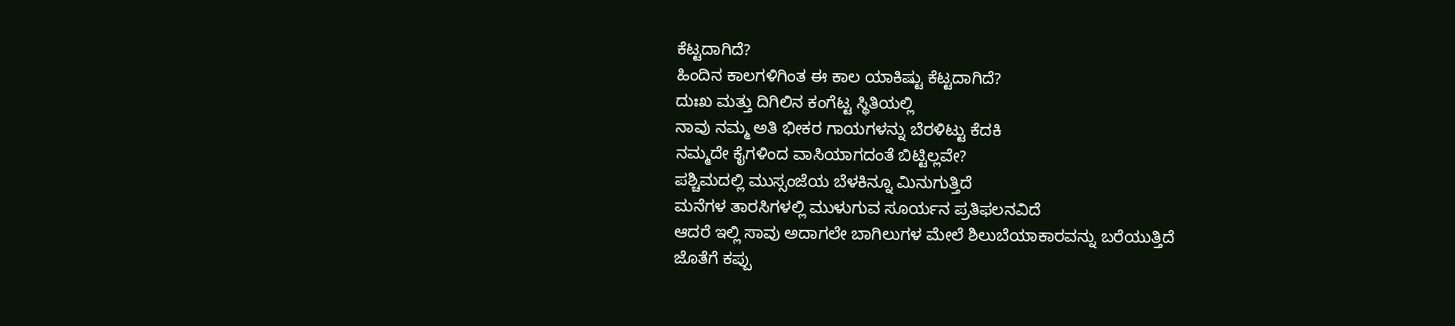ಕೆಟ್ಟದಾಗಿದೆ?
ಹಿಂದಿನ ಕಾಲಗಳಿಗಿಂತ ಈ ಕಾಲ ಯಾಕಿಷ್ಟು ಕೆಟ್ಟದಾಗಿದೆ?
ದುಃಖ ಮತ್ತು ದಿಗಿಲಿನ ಕಂಗೆಟ್ಟ ಸ್ಥಿತಿಯಲ್ಲಿ
ನಾವು ನಮ್ಮ ಅತಿ ಭೀಕರ ಗಾಯಗಳನ್ನು ಬೆರಳಿಟ್ಟು ಕೆದಕಿ
ನಮ್ಮದೇ ಕೈಗಳಿಂದ ವಾಸಿಯಾಗದಂತೆ ಬಿಟ್ಟಿಲ್ಲವೇ?
ಪಶ್ಚಿಮದಲ್ಲಿ ಮುಸ್ಸಂಜೆಯ ಬೆಳಕಿನ್ನೂ ಮಿನುಗುತ್ತಿದೆ
ಮನೆಗಳ ತಾರಸಿಗಳಲ್ಲಿ ಮುಳುಗುವ ಸೂರ್ಯನ ಪ್ರತಿಫಲನವಿದೆ
ಆದರೆ ಇಲ್ಲಿ ಸಾವು ಅದಾಗಲೇ ಬಾಗಿಲುಗಳ ಮೇಲೆ ಶಿಲುಬೆಯಾಕಾರವನ್ನು ಬರೆಯುತ್ತಿದೆ
ಜೊತೆಗೆ ಕಪ್ಪು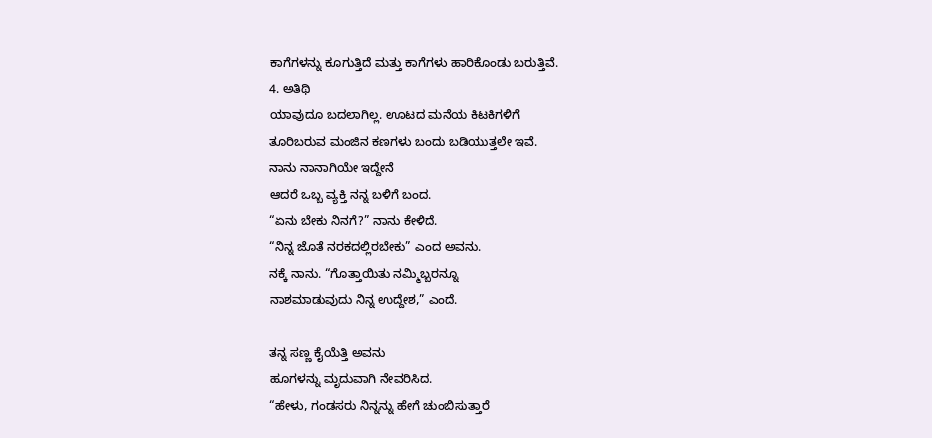ಕಾಗೆಗಳನ್ನು ಕೂಗುತ್ತಿದೆ ಮತ್ತು ಕಾಗೆಗಳು ಹಾರಿಕೊಂಡು ಬರುತ್ತಿವೆ.
4. ಅತಿಥಿ
ಯಾವುದೂ ಬದಲಾಗಿಲ್ಲ. ಊಟದ ಮನೆಯ ಕಿಟಕಿಗಳಿಗೆ
ತೂರಿಬರುವ ಮಂಜಿನ ಕಣಗಳು ಬಂದು ಬಡಿಯುತ್ತಲೇ ಇವೆ.
ನಾನು ನಾನಾಗಿಯೇ ಇದ್ದೇನೆ
ಆದರೆ ಒಬ್ಬ ವ್ಯಕ್ತಿ ನನ್ನ ಬಳಿಗೆ ಬಂದ.
“ಏನು ಬೇಕು ನಿನಗೆ?” ನಾನು ಕೇಳಿದೆ.
“ನಿನ್ನ ಜೊತೆ ನರಕದಲ್ಲಿರಬೇಕು” ಎಂದ ಅವನು.
ನಕ್ಕೆ ನಾನು. “ಗೊತ್ತಾಯಿತು ನಮ್ಮಿಬ್ಬರನ್ನೂ
ನಾಶಮಾಡುವುದು ನಿನ್ನ ಉದ್ದೇಶ,” ಎಂದೆ.

ತನ್ನ ಸಣ್ಣ ಕೈಯೆತ್ತಿ ಅವನು
ಹೂಗಳನ್ನು ಮೃದುವಾಗಿ ನೇವರಿಸಿದ.
“ಹೇಳು, ಗಂಡಸರು ನಿನ್ನನ್ನು ಹೇಗೆ ಚುಂಬಿಸುತ್ತಾರೆ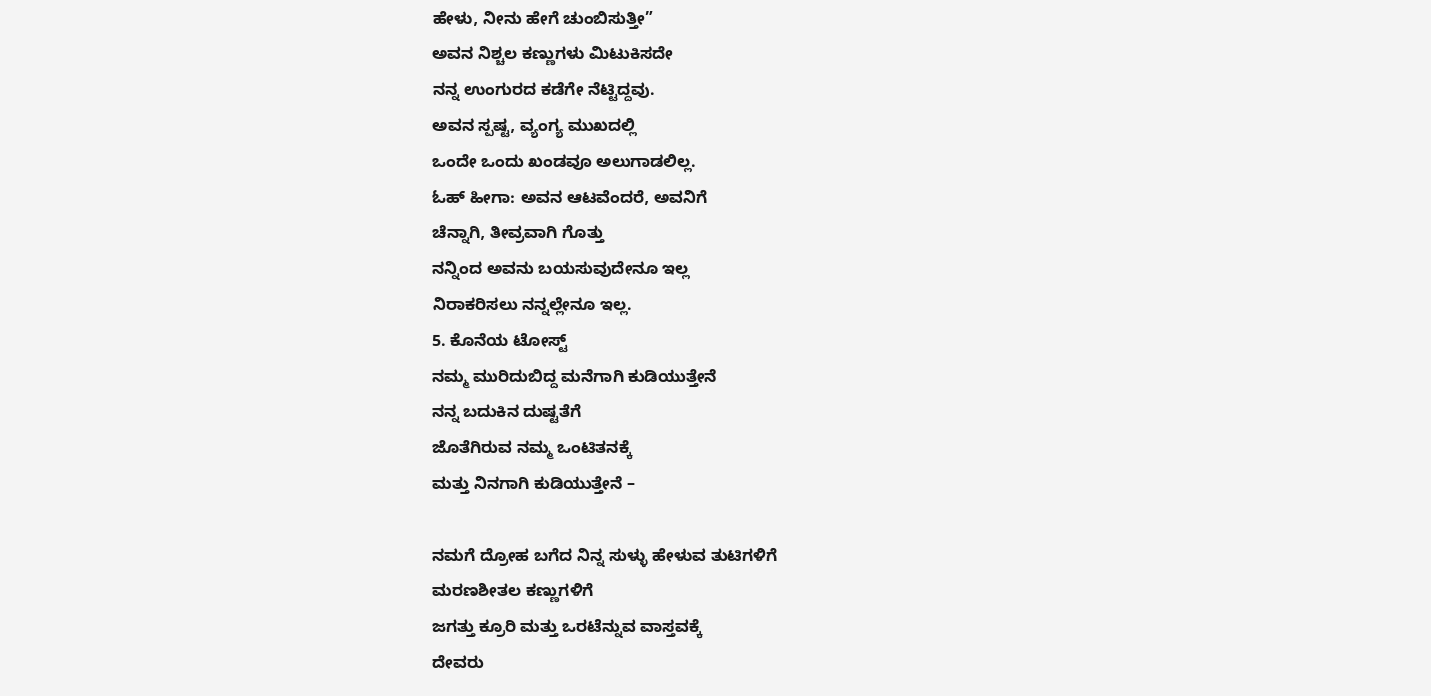ಹೇಳು, ನೀನು ಹೇಗೆ ಚುಂಬಿಸುತ್ತೀ”
ಅವನ ನಿಶ್ಚಲ ಕಣ್ಣುಗಳು ಮಿಟುಕಿಸದೇ
ನನ್ನ ಉಂಗುರದ ಕಡೆಗೇ ನೆಟ್ಟಿದ್ದವು.
ಅವನ ಸ್ಪಷ್ಟ, ವ್ಯಂಗ್ಯ ಮುಖದಲ್ಲಿ
ಒಂದೇ ಒಂದು ಖಂಡವೂ ಅಲುಗಾಡಲಿಲ್ಲ.
ಓಹ್ ಹೀಗಾ: ಅವನ ಆಟವೆಂದರೆ, ಅವನಿಗೆ
ಚೆನ್ನಾಗಿ, ತೀವ್ರವಾಗಿ ಗೊತ್ತು
ನನ್ನಿಂದ ಅವನು ಬಯಸುವುದೇನೂ ಇಲ್ಲ
ನಿರಾಕರಿಸಲು ನನ್ನಲ್ಲೇನೂ ಇಲ್ಲ.
5. ಕೊನೆಯ ಟೋಸ್ಟ್
ನಮ್ಮ ಮುರಿದುಬಿದ್ದ ಮನೆಗಾಗಿ ಕುಡಿಯುತ್ತೇನೆ
ನನ್ನ ಬದುಕಿನ ದುಷ್ಟತೆಗೆ
ಜೊತೆಗಿರುವ ನಮ್ಮ ಒಂಟಿತನಕ್ಕೆ
ಮತ್ತು ನಿನಗಾಗಿ ಕುಡಿಯುತ್ತೇನೆ –

ನಮಗೆ ದ್ರೋಹ ಬಗೆದ ನಿನ್ನ ಸುಳ್ಳು ಹೇಳುವ ತುಟಿಗಳಿಗೆ
ಮರಣಶೀತಲ ಕಣ್ಣುಗಳಿಗೆ
ಜಗತ್ತು ಕ್ರೂರಿ ಮತ್ತು ಒರಟೆನ್ನುವ ವಾಸ್ತವಕ್ಕೆ
ದೇವರು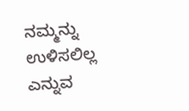ನಮ್ಮನ್ನು ಉಳಿಸಲಿಲ್ಲ ಎನ್ನುವ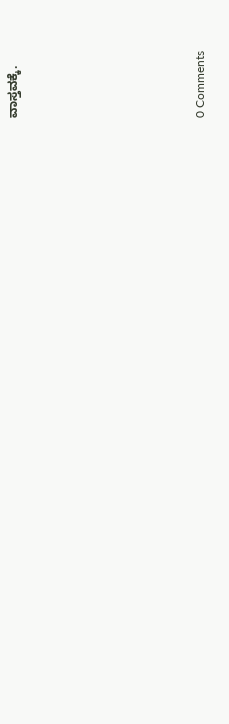ವಾಸ್ತವಕ್ಕೆ.






0 Comments